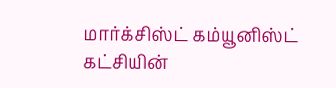மார்க்சிஸ்ட் கம்யூனிஸ்ட் கட்சியின்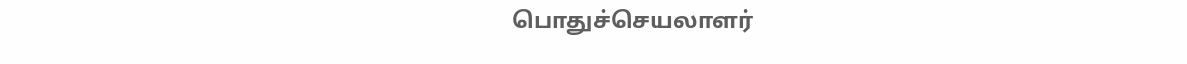பொதுச்செயலாளர்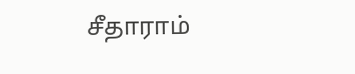சீதாராம்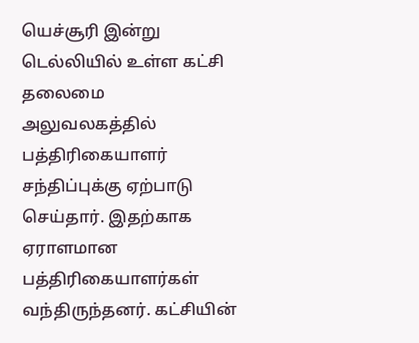யெச்சூரி இன்று டெல்லியில் உள்ள கட்சி தலைமை அலுவலகத்தில் பத்திரிகையாளர் சந்திப்புக்கு ஏற்பாடு செய்தார். இதற்காக ஏராளமான பத்திரிகையாளர்கள் வந்திருந்தனர். கட்சியின்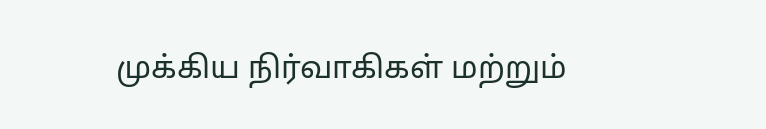முக்கிய நிர்வாகிகள் மற்றும்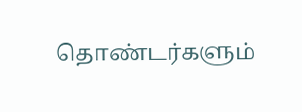தொண்டர்களும்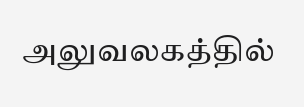அலுவலகத்தில்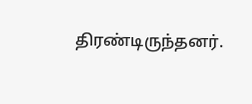திரண்டிருந்தனர்.